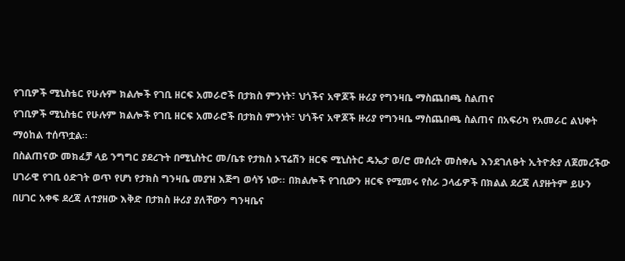የገቢዎች ሚኒስቴር የሁሉም ክልሎች የገቢ ዘርፍ አመራሮች በታክስ ምንነት፣ ህጎችና አዋጆች ዙሪያ የግንዛቤ ማስጨበጫ ስልጠና
የገቢዎች ሚኒስቴር የሁሉም ክልሎች የገቢ ዘርፍ አመራሮች በታክስ ምንነት፣ ህጎችና አዋጆች ዙሪያ የግንዛቤ ማስጨበጫ ስልጠና በአፍሪካ የአመራር ልህቀት ማዕከል ተሰጥቷል፡፡
በስልጠናው መክፈቻ ላይ ንግግር ያደረጉት በሚኒስትር መ/ቤቱ የታክስ ኦፕሬሽን ዘርፍ ሚኒስትር ዴኤታ ወ/ሮ መሰረት መስቀሌ እንደገለፁት ኢትዮጵያ ለጀመረችው ሀገራዊ የገቢ ዕድገት ወጥ የሆነ የታክስ ግንዛቤ መያዝ እጅግ ወሳኝ ነው፡፡ በክልሎች የገቢውን ዘርፍ የሚመሩ የስራ ኃላፊዎች በክልል ደረጃ ለያዙትም ይሁን በሀገር አቀፍ ደረጃ ለተያዘው እቅድ በታክስ ዙሪያ ያለቸውን ግንዛቤና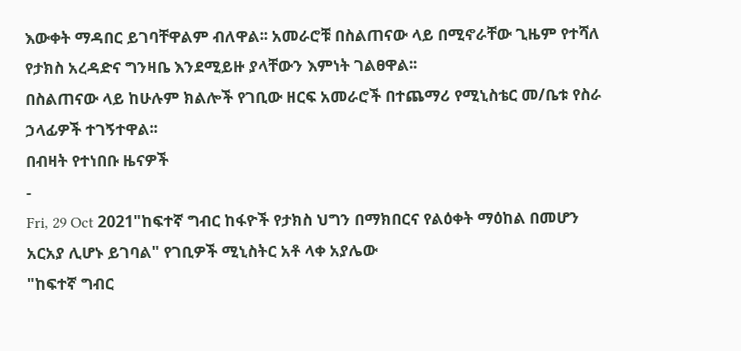እውቀት ማዳበር ይገባቸዋልም ብለዋል፡፡ አመራሮቹ በስልጠናው ላይ በሚኖራቸው ጊዜም የተሻለ የታክስ አረዳድና ግንዛቤ እንደሚይዙ ያላቸውን እምነት ገልፀዋል፡፡
በስልጠናው ላይ ከሁሉም ክልሎች የገቢው ዘርፍ አመራሮች በተጨማሪ የሚኒስቴር መ/ቤቱ የስራ ኃላፊዎች ተገኝተዋል፡፡
በብዛት የተነበቡ ዜናዎች
-
Fri, 29 Oct 2021"ከፍተኛ ግብር ከፋዮች የታክስ ህግን በማክበርና የልዕቀት ማዕከል በመሆን አርአያ ሊሆኑ ይገባል" የገቢዎች ሚኒስትር አቶ ላቀ አያሌው
"ከፍተኛ ግብር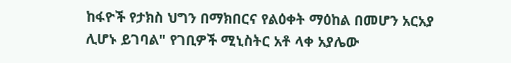ከፋዮች የታክስ ህግን በማክበርና የልዕቀት ማዕከል በመሆን አርአያ ሊሆኑ ይገባል" የገቢዎች ሚኒስትር አቶ ላቀ አያሌው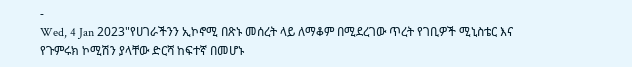-
Wed, 4 Jan 2023"የሀገራችንን ኢኮኖሚ በጽኑ መሰረት ላይ ለማቆም በሚደረገው ጥረት የገቢዎች ሚኒስቴር እና የጉምሩክ ኮሚሽን ያላቸው ድርሻ ከፍተኛ በመሆኑ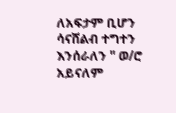ለአፍታም ቢሆን ሳናሸልብ ተግተን እንሰራለን " ወ/ሮ አይናለም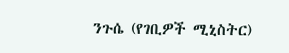ንጉሴ (የገቢዎች ሚኒስትር)